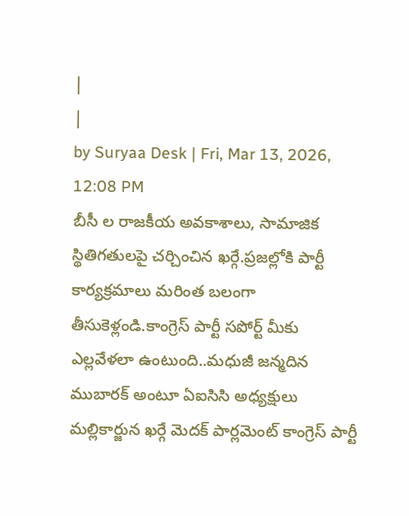|
|
by Suryaa Desk | Fri, Mar 13, 2026, 12:08 PM
బీసీ ల రాజకీయ అవకాశాలు, సామాజిక స్థితిగతులపై చర్చించిన ఖర్గే.ప్రజల్లోకి పార్టీ కార్యక్రమాలు మరింత బలంగా తీసుకెళ్లండి.కాంగ్రెస్ పార్టీ సపోర్ట్ మీకు ఎల్లవేళలా ఉంటుంది..మధుజీ జన్మదిన ముబారక్ అంటూ ఏఐసిసి అధ్యక్షులు మల్లికార్జున ఖర్గే మెదక్ పార్లమెంట్ కాంగ్రెస్ పార్టీ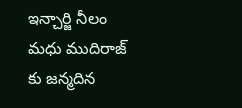ఇన్చార్జి నీలం మధు ముదిరాజ్ కు జన్మదిన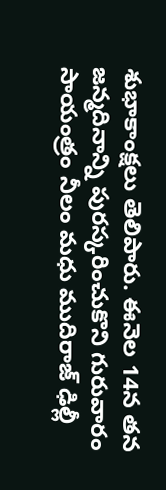శుభాకాంక్షలు తెలిపారు. ఈనెల 14న తన జన్మదినాన్ని పురస్కరించుకొని గురువారం సాయంత్రం నీలం మధు ముదిరాజ్ ఢిల్లీ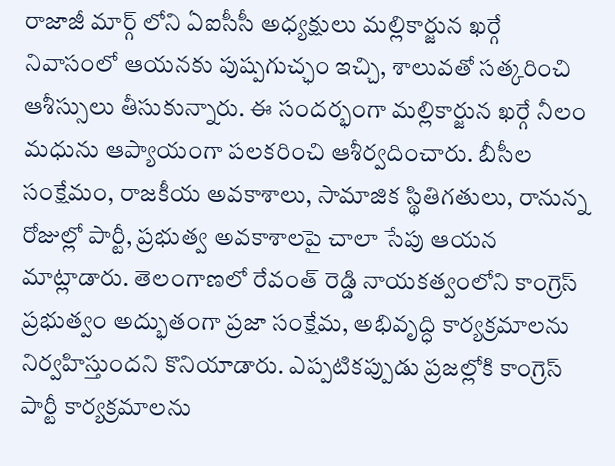రాజాజీ మార్గ్ లోని ఏఐసీసీ అధ్యక్షులు మల్లికార్జున ఖర్గే నివాసంలో ఆయనకు పుష్పగుచ్ఛం ఇచ్చి, శాలువతో సత్కరించి ఆశీస్సులు తీసుకున్నారు. ఈ సందర్భంగా మల్లికార్జున ఖర్గే నీలం మధును ఆప్యాయంగా పలకరించి ఆశీర్వదించారు. బీసీల సంక్షేమం, రాజకీయ అవకాశాలు, సామాజిక స్థితిగతులు, రానున్న రోజుల్లో పార్టీ, ప్రభుత్వ అవకాశాలపై చాలా సేపు ఆయన మాట్లాడారు. తెలంగాణలో రేవంత్ రెడ్డి నాయకత్వంలోని కాంగ్రెస్ ప్రభుత్వం అద్భుతంగా ప్రజా సంక్షేమ, అభివృద్ధి కార్యక్రమాలను నిర్వహిస్తుందని కొనియాడారు. ఎప్పటికప్పుడు ప్రజల్లోకి కాంగ్రెస్ పార్టీ కార్యక్రమాలను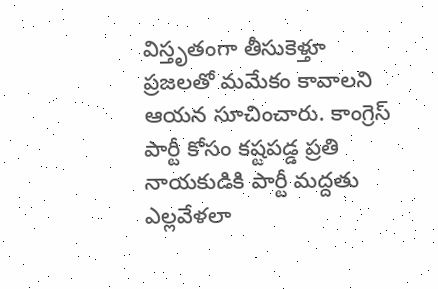విస్తృతంగా తీసుకెళ్తూ ప్రజలతో మమేకం కావాలని ఆయన సూచించారు. కాంగ్రెస్ పార్టీ కోసం కష్టపడ్డ ప్రతి నాయకుడికి పార్టీ మద్దతు ఎల్లవేళలా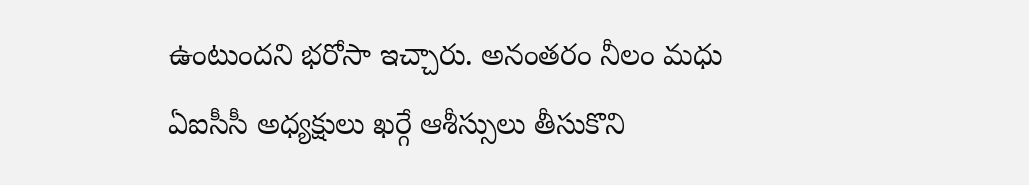ఉంటుందని భరోసా ఇచ్చారు. అనంతరం నీలం మధు ఏఐసీసీ అధ్యక్షులు ఖర్గే ఆశీస్సులు తీసుకొని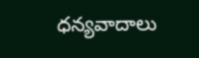ధన్యవాదాలు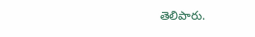తెలిపారు.